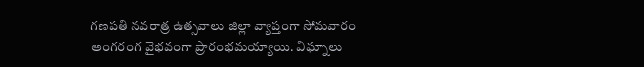గణపతి నవరాత్ర ఉత్సవాలు జిల్లా వ్యాప్తంగా సోమవారం అంగరంగ వైభవంగా ప్రారంభమయ్యాయి. విఘ్నాలు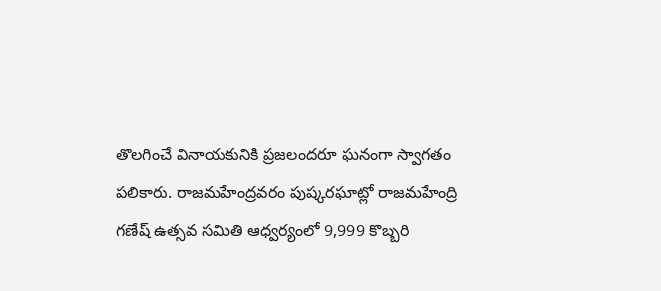తొలగించే వినాయకునికి ప్రజలందరూ ఘనంగా స్వాగతం పలికారు. రాజమహేంద్రవరం పుష్కరఘాట్లో రాజమహేంద్రి గణేష్ ఉత్సవ సమితి ఆధ్వర్యంలో 9,999 కొబ్బరి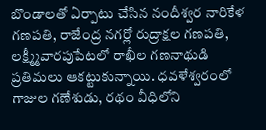బొండాలతో ఏర్పాటు చేసిన నందీశ్వర నారికేళ గణపతి, రాజేంద్ర నగర్లో రుద్రాక్షల గణపతి, లక్ష్మ్మీవారపుపేటలో రాఖీల గణనాథుడి ప్రతిమలు ఆకట్టుకున్నాయి. ధవళేశ్వరంలో గాజుల గణేశుడు, రథం వీధిలోని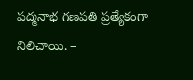పద్మనాభ గణపతి ప్రత్యేకంగా నిలిచాయి. –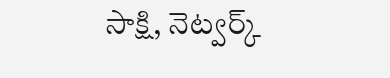సాక్షి, నెట్వర్క్